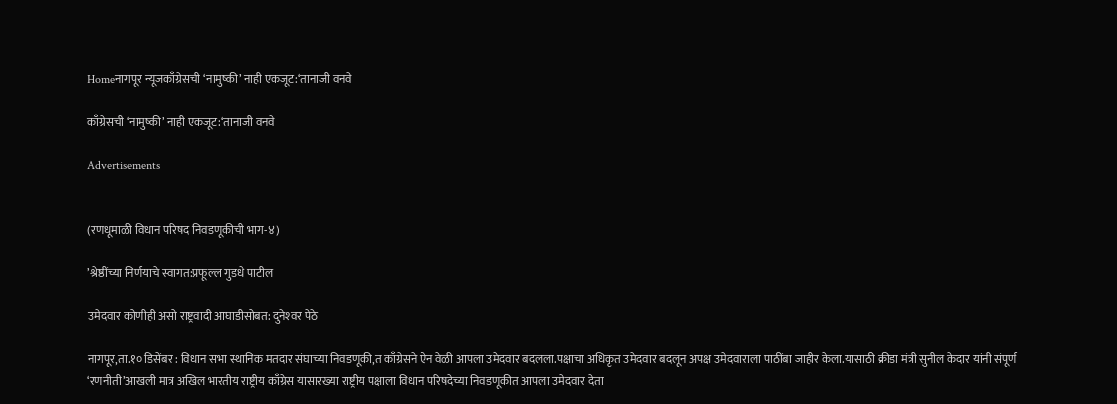Homeनागपूर न्यूजकाँग्रेसची ‘नामुष्की’ नाही एकजूट:‘तानाजी वनवे

काँग्रेसची ‘नामुष्की’ नाही एकजूट:‘तानाजी वनवे

Advertisements


(रणधूमाळी विधान परिषद निवडणूकीची भाग-४)

’श्रेष्ठींच्या निर्णयाचे स्वागत:प्रफूल्ल गुडधे पाटील

उमेदवार कोणीही असो राष्ट्रवादी आघाडीसोबत: दुनेश्‍वर पेठे

नागपूर,ता.१० डिसेंबर : विधान सभा स्थानिक मतदार संघाच्या निवडणूकी,त काँग्रेसने ऐन वेळी आपला उमेदवार बदलला.पक्षाचा अधिकृत उमेदवार बदलून अपक्ष उमेदवाराला पाठींबा जाहीर केला.यासाठी क्रीडा मंत्री सुनील केदार यांनी संपूर्ण ‘रणनीती’आखली मात्र अखिल भारतीय राष्ट्रीय काँग्रेस यासारख्या राष्ट्रीय पक्षाला विधान परिषदेच्या निवडणूकीत आपला उमेदवार देता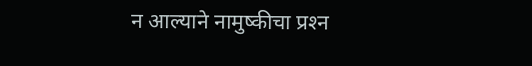न आल्याने नामुष्कीचा प्रश्‍न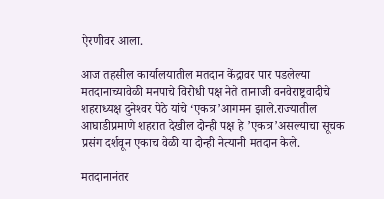ऐरणीवर आला.

आज तहसील कार्यालयातील मतदान केंद्रावर पार पडलेल्या मतदानाच्यावेळी मनपाचे विरोधी पक्ष नेते तानाजी वनवेराष्ट्रवादीचे शहराध्यक्ष दुनेश्‍वर पेठे यांचे ‘एकत्र’आगमन झाले.राज्यातील आघाडीप्रमाणे शहरात देखील दोन्ही पक्ष हे ’एकत्र’असल्याचा सूचक प्रसंग दर्शवून एकाच वेळी या दोन्ही नेत्यानी मतदान केले.

मतदानानंतर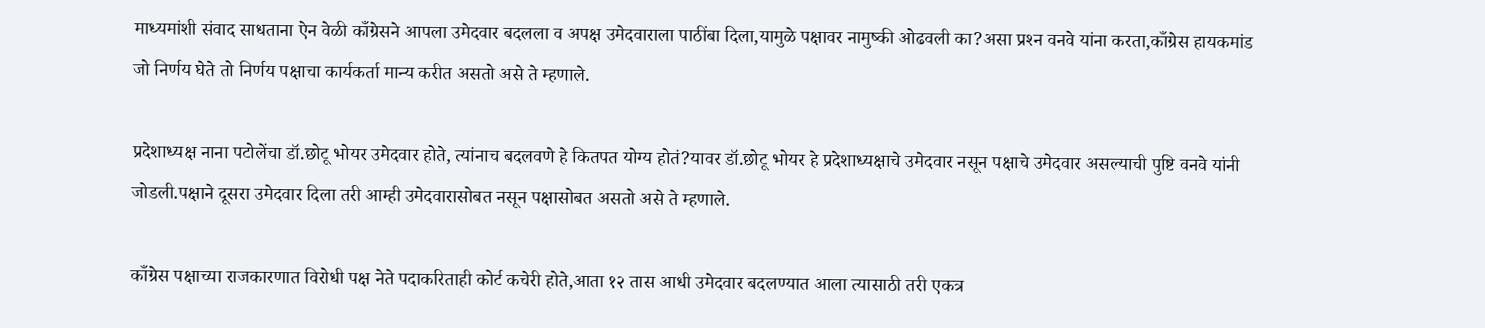माध्यमांशी संवाद साधताना ऐन वेळी काँग्रेसने आपला उमेदवार बदलला व अपक्ष उमेदवाराला पाठींबा दिला,यामुळे पक्षावर नामुष्की ओढवली का?असा प्रश्‍न वनवे यांना करता,काँग्रेस हायकमांड जो निर्णय घेते तो निर्णय पक्षाचा कार्यकर्ता मान्य करीत असतो असे ते म्हणाले.

प्रदेशाध्यक्ष नाना पटोलेंचा डॉ.छोटू भोयर उमेदवार होते, त्यांनाच बदलवणे हे कितपत योग्य होतं?यावर डॉ.छोटू भोयर हे प्रदेशाध्यक्षाचे उमेदवार नसून पक्षाचे उमेदवार असल्याची पुष्टि वनवे यांनी जोडली.पक्षाने दूसरा उमेदवार दिला तरी आम्ही उमेदवारासोबत नसून पक्षासोबत असतो असे ते म्हणाले.

काँग्रेस पक्षाच्या राजकारणात विरोधी पक्ष नेते पदाकरिताही कोर्ट कचेरी होते,आता १२ तास आधी उमेदवार बदलण्यात आला त्यासाठी तरी एकत्र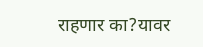राहणार का?यावर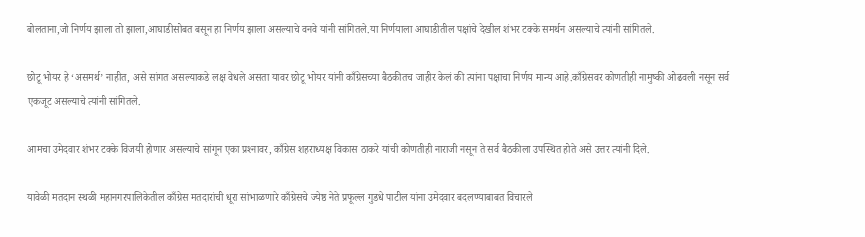बोलताना,जो निर्णय झाला तो झाला,आघाडीसोबत बसून हा निर्णय झाला असल्याचे वनवे यांनी सांगितले.या निर्णयाला आघाडीतील पक्षांचे देखील शंभर टक्के समर्थन असल्याचे त्यांनी सांगितले.

छोटू भोयर हे ‘असमर्थ’ नाहीत, असे सांगत असल्याकडे लक्ष वेधले असता यावर छोटू भोयर यांनी काँग्रेसच्या बैठकीतच जाहीर केलं की त्यांना पक्षाचा निर्णय मान्य आहे.काँग्रेसवर कोणतीही नामुष्की ओढवली नसून सर्व एकजूट असल्याचे त्यांनी सांगितले.

आमचा उमेदवार शंभर टक्के विजयी होणार असल्याचे सांगून एका प्रश्‍नावर, काँग्रेस शहराध्यक्ष विकास ठाकरे यांची कोणतीही नाराजी नसून ते सर्व बैठकीला उपस्थित होते असे उत्तर त्यांनी दिले.

यावेळी मतदान स्थळी महानगरपालिकेतील काँग्रेस मतदारांची धूरा सांभाळणारे काँग्रेसचे ज्येष्ठ नेते प्रफूल्ल गुडधे पाटील यांना उमेदवार बदलण्याबाबत विचारले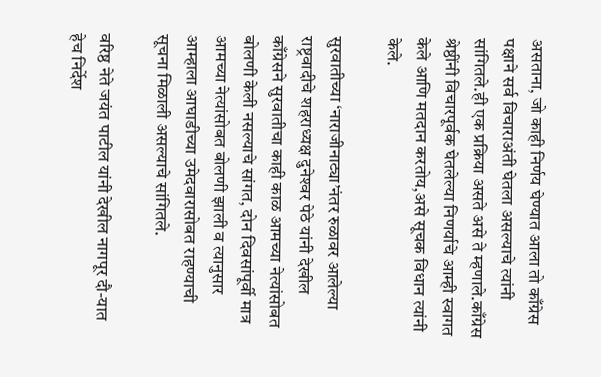असताना, जो काही निर्णय घेण्यात आला तो काँग्रेस पक्षाने सर्व विचाराअंती घेतला असल्याचे त्यांनी सांगितले.ही एक प्रक्रिया असते असे ते म्हणाले.काँग्रेस श्रेष्ठींनी विचारपूर्वक घेतलेल्या निणर्याचे आम्ही स्वागत केले आणि मतदान करतोय,असे सूचक विधान त्यांनी केले.

सुरवातीच्या ‘नाराजीनाट्या’नंतर रुळावर आलेल्या राष्ट्रवादीचे शहराध्यक्ष दुनेश्‍वर पेठे यांनी देखील काँग्रेसने सुरवातीचा काही काळ आमच्या नेत्यांसोबत बोलणी केली नसल्याचे सांगत, दोन दिवसांपूर्वी मात्र आमच्या नेत्यांसोबत बोलणी झाली व त्यानुसार आम्हाला आघाडीच्या उमेदवारासोबत राहण्याची सूचना मिळाली असल्याचे सांगितले.

वरिष्ठ नेते जयंत पाटील यांनी देखील नागपूर दौ-यात हेच निर्देश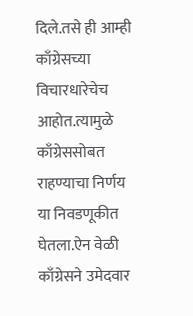दिले.तसे ही आम्ही काँग्रेसच्या विचारधारेचेच आहोत.त्यामुळे काँग्रेससोबत राहण्याचा निर्णय या निवडणूकीत घेतला.ऐन वेळी काँग्रेसने उमेदवार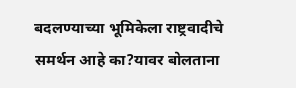बदलण्याच्या भूमिकेला राष्ट्रवादीचे समर्थन आहे का?यावर बोलताना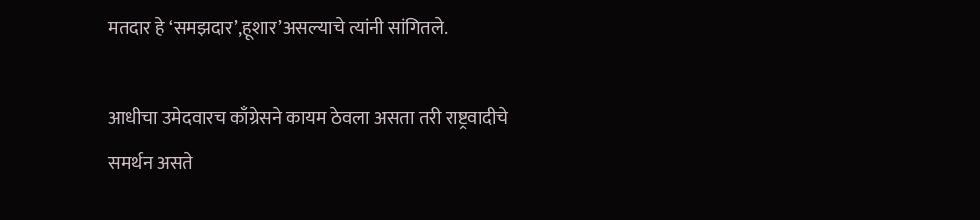मतदार हे ‘समझदार’,हूशार’असल्याचे त्यांनी सांगितले.

आधीचा उमेदवारच काँग्रेसने कायम ठेवला असता तरी राष्ट्रवादीचे समर्थन असते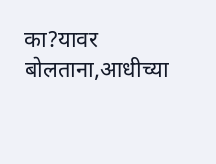का?यावर बोलताना,आधीच्या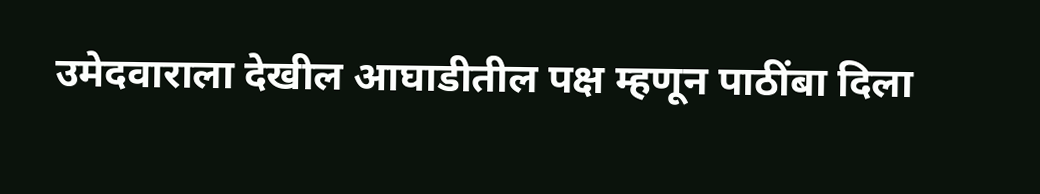उमेदवाराला देखील आघाडीतील पक्ष म्हणून पाठींबा दिला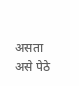असता असे पेठे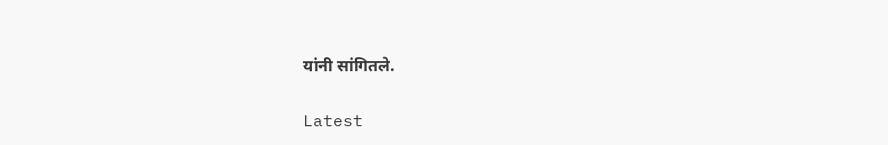यांनी सांगितले.

Latest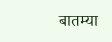बातम्या